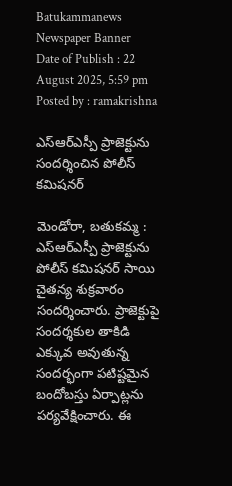Batukammanews
Newspaper Banner
Date of Publish : 22 August 2025, 5:59 pm Posted by : ramakrishna

ఎస్ఆర్ఎస్పీ ప్రాజెక్టును సందర్శించిన పోలీస్ కమిషనర్

మెండోరా, బతుకమ్మ : ఎస్ఆర్ఎస్పీ ప్రాజెక్టును పోలీస్ కమిషనర్ సాయి చైతన్య శుక్రవారం సందర్శించారు. ప్రాజెక్టుపై సందర్శకుల తాకిడి ఎక్కువ అవుతున్న సందర్భంగా పటిష్టమైన బందోబస్తు ఏర్పాట్లను పర్యవేక్షించారు. ఈ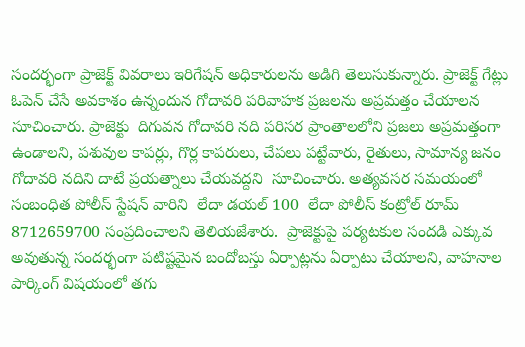సందర్భంగా ప్రాజెక్ట్ వివరాలు ఇరిగేషన్ అధికారులను అడిగి తెలుసుకున్నారు. ప్రాజెక్ట్ గేట్లు ఓపెన్ చేసే అవకాశం ఉన్నందున గోదావరి పరివాహక ప్రజలను అప్రమత్తం చేయాలన సూచించారు. ప్రాజెక్టు  దిగువన గోదావరి నది పరిసర ప్రాంతాలలోని ప్రజలు అప్రమత్తంగా ఉండాలని, పశువుల కాపర్లు, గొర్ల కాపరులు, చేపలు పట్టేవారు, రైతులు, సామాన్య జనం గోదావరి నదిని దాటే ప్రయత్నాలు చేయవద్దని  సూచించారు. అత్యవసర సమయంలో సంబంధిత పోలీస్ స్టేషన్ వారిని  లేదా డయల్ 100  లేదా పోలీస్ కంట్రోల్ రూమ్ 8712659700 సంప్రదించాలని తెలియజేశారు.  ప్రాజెక్టుపై పర్యటకుల సందడి ఎక్కువ అవుతున్న సందర్భంగా పటిష్టమైన బందోబస్తు ఏర్పాట్లను ఏర్పాటు చేయాలని, వాహనాల పార్కింగ్ విషయంలో తగు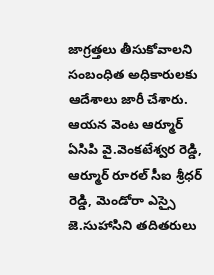జాగ్రత్తలు తీసుకోవాలని సంబంధిత అధికారులకు ఆదేశాలు జారీ చేశారు. ఆయన వెంట ఆర్మూర్ ఏసిపి వై.వెంకటేశ్వర రెడ్డి, ఆర్మూర్ రూరల్ సీఐ శ్రీధర్ రెడ్డి, మెండోరా ఎస్సై జె.సుహాసిని తదితరులు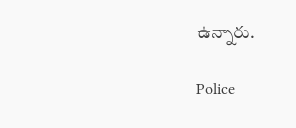ఉన్నారు.

Police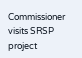Commissioner visits SRSP project